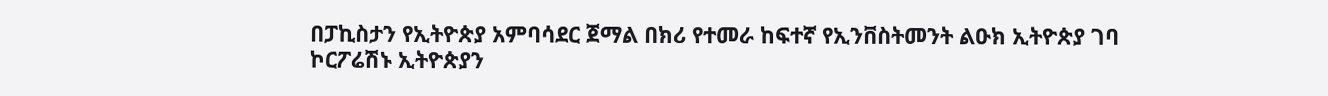በፓኪስታን የኢትዮጵያ አምባሳደር ጀማል በክሪ የተመራ ከፍተኛ የኢንቨስትመንት ልዑክ ኢትዮጵያ ገባ
ኮርፖሬሽኑ ኢትዮጵያን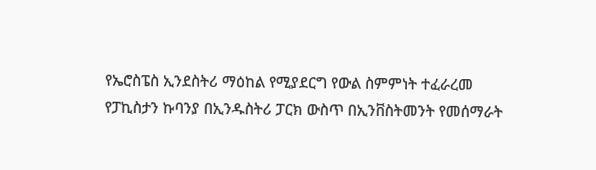የኤሮስፔስ ኢንደስትሪ ማዕከል የሚያደርግ የውል ስምምነት ተፈራረመ
የፓኪስታን ኩባንያ በኢንዱስትሪ ፓርክ ውስጥ በኢንቨስትመንት የመሰማራት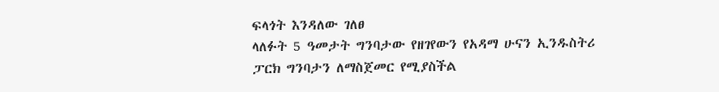ፍላጎት እንዳለው ገለፀ
ላለፉት 5 ዓመታት ግንባታው የዘገየውን የአዳማ ሁናን ኢንዱስትሪ ፓርክ ግንባታን ለማስጀመር የሚያስችል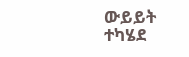ውይይት ተካሄደ